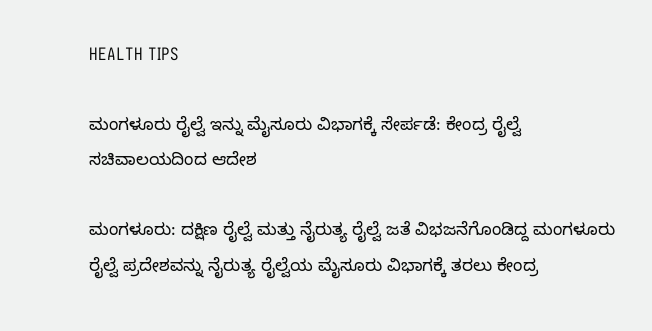HEALTH TIPS

ಮಂಗಳೂರು ರೈಲ್ವೆ ಇನ್ನು ಮೈಸೂರು ವಿಭಾಗಕ್ಕೆ ಸೇರ್ಪಡೆ: ಕೇಂದ್ರ ರೈಲ್ವೆ ಸಚಿವಾಲಯದಿಂದ ಆದೇಶ

ಮಂಗಳೂರು: ದಕ್ಷಿಣ ರೈಲ್ವೆ ಮತ್ತು ನೈರುತ್ಯ ರೈಲ್ವೆ ಜತೆ ವಿಭಜನೆಗೊಂಡಿದ್ದ ಮಂಗಳೂರು ರೈಲ್ವೆ ಪ್ರದೇಶವನ್ನು ನೈರುತ್ಯ ರೈಲ್ವೆಯ ಮೈಸೂರು ವಿಭಾಗಕ್ಕೆ ತರಲು ಕೇಂದ್ರ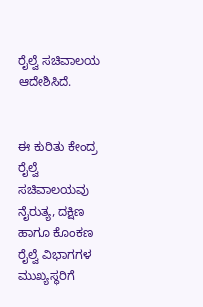ರೈಲ್ವೆ ಸಚಿವಾಲಯ ಆದೇಶಿಸಿದೆ.


ಈ ಕುರಿತು ಕೇಂದ್ರ ರೈಲ್ವೆ ಸಚಿವಾಲಯವು ನೈರುತ್ಯ, ದಕ್ಷಿಣ ಹಾಗೂ ಕೊಂಕಣ ರೈಲ್ವೆ ವಿಭಾಗಗಳ ಮುಖ್ಯಸ್ಥರಿಗೆ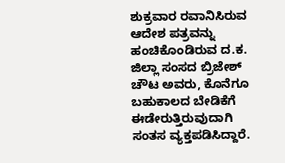ಶುಕ್ರವಾರ ರವಾನಿಸಿರುವ ಆದೇಶ ಪತ್ರವನ್ನು ಹಂಚಿಕೊಂಡಿರುವ ದ.ಕ. ಜಿಲ್ಲಾ ಸಂಸದ ಬ್ರಿಜೇಶ್ ಚೌಟ ಅವರು, ಕೊನೆಗೂ ಬಹುಕಾಲದ ಬೇಡಿಕೆಗೆ ಈಡೇರುತ್ತಿರುವುದಾಗಿ ಸಂತಸ ವ್ಯಕ್ತಪಡಿಸಿದ್ದಾರೆ.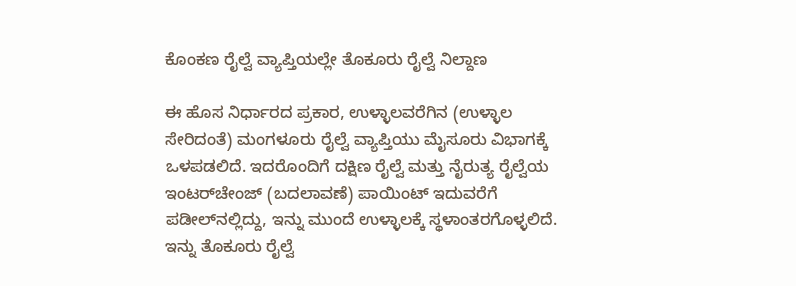ಕೊಂಕಣ ರೈಲ್ವೆ ವ್ಯಾಪ್ತಿಯಲ್ಲೇ ತೊಕೂರು ರೈಲ್ವೆ ನಿಲ್ದಾಣ

ಈ ಹೊಸ ನಿರ್ಧಾರದ ಪ್ರಕಾರ, ಉಳ್ಳಾಲವರೆಗಿನ (ಉಳ್ಳಾಲ ಸೇರಿದಂತೆ) ಮಂಗಳೂರು ರೈಲ್ವೆ ವ್ಯಾಪ್ತಿಯು ಮೈಸೂರು ವಿಭಾಗಕ್ಕೆ ಒಳಪಡಲಿದೆ. ಇದರೊಂದಿಗೆ ದಕ್ಷಿಣ ರೈಲ್ವೆ ಮತ್ತು ನೈರುತ್ಯ ರೈಲ್ವೆಯ ಇಂಟರ್‌ಚೇಂಜ್ (ಬದಲಾವಣೆ) ಪಾಯಿಂಟ್ ಇದುವರೆಗೆ ಪಡೀಲ್‌ನಲ್ಲಿದ್ದು, ಇನ್ನು ಮುಂದೆ ಉಳ್ಳಾಲಕ್ಕೆ ಸ್ಥಳಾಂತರಗೊಳ್ಳಲಿದೆ. ಇನ್ನು ತೊಕೂರು ರೈಲ್ವೆ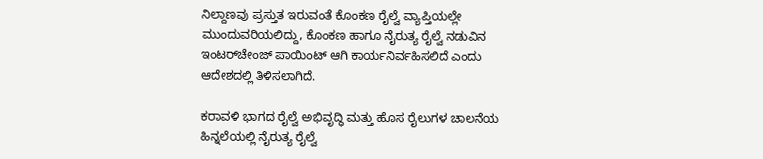ನಿಲ್ದಾಣವು ಪ್ರಸ್ತುತ ಇರುವಂತೆ ಕೊಂಕಣ ರೈಲ್ವೆ ವ್ಯಾಪ್ತಿಯಲ್ಲೇ ಮುಂದುವರಿಯಲಿದ್ದು, ಕೊಂಕಣ ಹಾಗೂ ನೈರುತ್ಯ ರೈಲ್ವೆ ನಡುವಿನ ಇಂಟರ್‌ಚೇಂಜ್ ಪಾಯಿಂಟ್ ಆಗಿ ಕಾರ್ಯನಿರ್ವಹಿಸಲಿದೆ ಎಂದು ಆದೇಶದಲ್ಲಿ ತಿಳಿಸಲಾಗಿದೆ.

ಕರಾವಳಿ ಭಾಗದ ರೈಲ್ವೆ ಅಭಿವೃದ್ಧಿ ಮತ್ತು ಹೊಸ ರೈಲುಗಳ ಚಾಲನೆಯ ಹಿನ್ನಲೆಯಲ್ಲಿ ನೈರುತ್ಯ ರೈಲ್ವೆ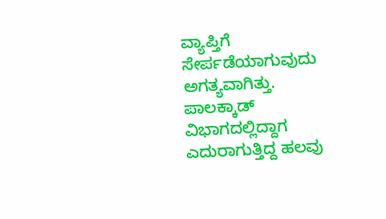ವ್ಯಾಪ್ತಿಗೆ ಸೇರ್ಪಡೆಯಾಗುವುದು ಅಗತ್ಯವಾಗಿತ್ತು. ಪಾಲಕ್ಕಾಡ್ ವಿಭಾಗದಲ್ಲಿದ್ದಾಗ ಎದುರಾಗುತ್ತಿದ್ದ ಹಲವು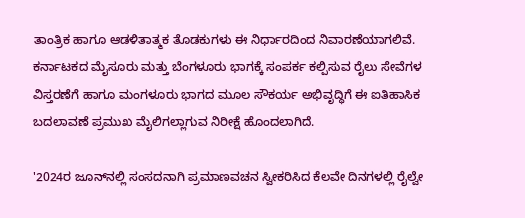ತಾಂತ್ರಿಕ ಹಾಗೂ ಆಡಳಿತಾತ್ಮಕ ತೊಡಕುಗಳು ಈ ನಿರ್ಧಾರದಿಂದ ನಿವಾರಣೆಯಾಗಲಿವೆ. ಕರ್ನಾಟಕದ ಮೈಸೂರು ಮತ್ತು ಬೆಂಗಳೂರು ಭಾಗಕ್ಕೆ ಸಂಪರ್ಕ ಕಲ್ಪಿಸುವ ರೈಲು ಸೇವೆಗಳ ವಿಸ್ತರಣೆಗೆ ಹಾಗೂ ಮಂಗಳೂರು ಭಾಗದ ಮೂಲ ಸೌಕರ್ಯ ಅಭಿವೃದ್ಧಿಗೆ ಈ ಐತಿಹಾಸಿಕ ಬದಲಾವಣೆ ಪ್ರಮುಖ ಮೈಲಿಗಲ್ಲಾಗುವ ನಿರೀಕ್ಷೆ ಹೊಂದಲಾಗಿದೆ.

'2024ರ ಜೂನ್‌ನಲ್ಲಿ ಸಂಸದನಾಗಿ ಪ್ರಮಾಣವಚನ ಸ್ವೀಕರಿಸಿದ ಕೆಲವೇ ದಿನಗಳಲ್ಲಿ ರೈಲ್ವೇ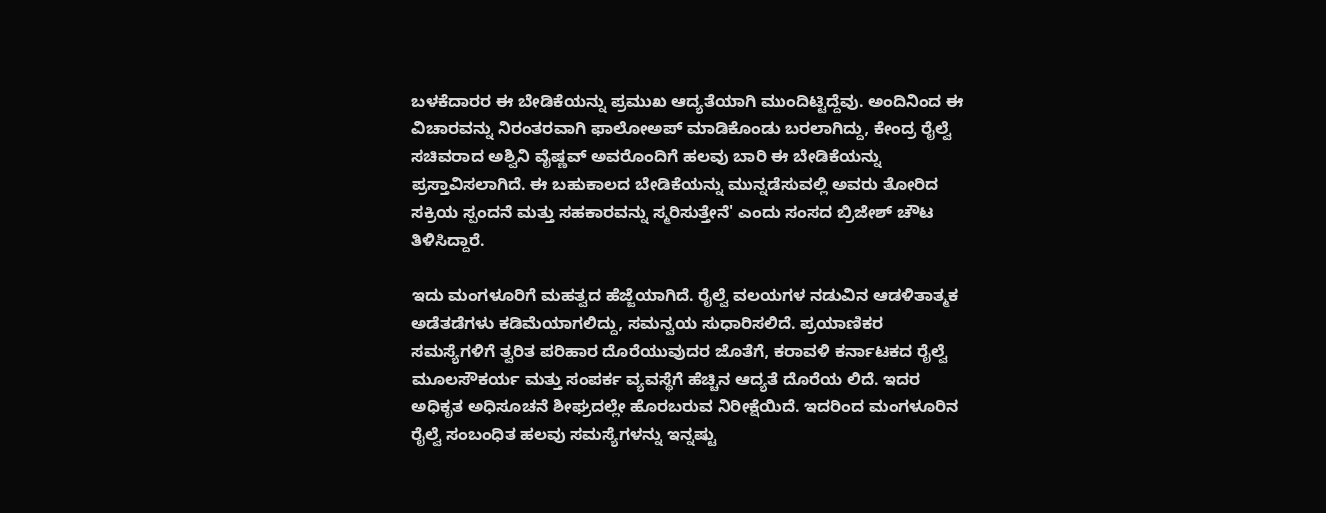ಬಳಕೆದಾರರ ಈ ಬೇಡಿಕೆಯನ್ನು ಪ್ರಮುಖ ಆದ್ಯತೆಯಾಗಿ ಮುಂದಿಟ್ಟಿದ್ದೆವು. ಅಂದಿನಿಂದ ಈ ವಿಚಾರವನ್ನು ನಿರಂತರವಾಗಿ ಫಾಲೋಅಪ್ ಮಾಡಿಕೊಂಡು ಬರಲಾಗಿದ್ದು, ಕೇಂದ್ರ ರೈಲ್ವೆ ಸಚಿವರಾದ ಅಶ್ವಿನಿ ವೈಷ್ಣವ್ ಅವರೊಂದಿಗೆ ಹಲವು ಬಾರಿ ಈ ಬೇಡಿಕೆಯನ್ನು ಪ್ರಸ್ತಾವಿಸಲಾಗಿದೆ. ಈ ಬಹುಕಾಲದ ಬೇಡಿಕೆಯನ್ನು ಮುನ್ನಡೆಸುವಲ್ಲಿ ಅವರು ತೋರಿದ ಸಕ್ರಿಯ ಸ್ಪಂದನೆ ಮತ್ತು ಸಹಕಾರವನ್ನು ಸ್ಮರಿಸುತ್ತೇನೆ' ಎಂದು ಸಂಸದ ಬ್ರಿಜೇಶ್ ಚೌಟ ತಿಳಿಸಿದ್ದಾರೆ.

ಇದು ಮಂಗಳೂರಿಗೆ ಮಹತ್ವದ ಹೆಜ್ಜೆಯಾಗಿದೆ. ರೈಲ್ವೆ ವಲಯಗಳ ನಡುವಿನ ಆಡಳಿತಾತ್ಮಕ ಅಡೆತಡೆಗಳು ಕಡಿಮೆಯಾಗಲಿದ್ದು, ಸಮನ್ವಯ ಸುಧಾರಿಸಲಿದೆ. ಪ್ರಯಾಣಿಕರ ಸಮಸ್ಯೆಗಳಿಗೆ ತ್ವರಿತ ಪರಿಹಾರ ದೊರೆಯುವುದರ ಜೊತೆಗೆ, ಕರಾವಳಿ ಕರ್ನಾಟಕದ ರೈಲ್ವೆ ಮೂಲಸೌಕರ್ಯ ಮತ್ತು ಸಂಪರ್ಕ ವ್ಯವಸ್ಥೆಗೆ ಹೆಚ್ಚಿನ ಆದ್ಯತೆ ದೊರೆಯ ಲಿದೆ. ಇದರ ಅಧಿಕೃತ ಅಧಿಸೂಚನೆ ಶೀಘ್ರದಲ್ಲೇ ಹೊರಬರುವ ನಿರೀಕ್ಷೆಯಿದೆ. ಇದರಿಂದ ಮಂಗಳೂರಿನ ರೈಲ್ವೆ ಸಂಬಂಧಿತ ಹಲವು ಸಮಸ್ಯೆಗಳನ್ನು ಇನ್ನಷ್ಟು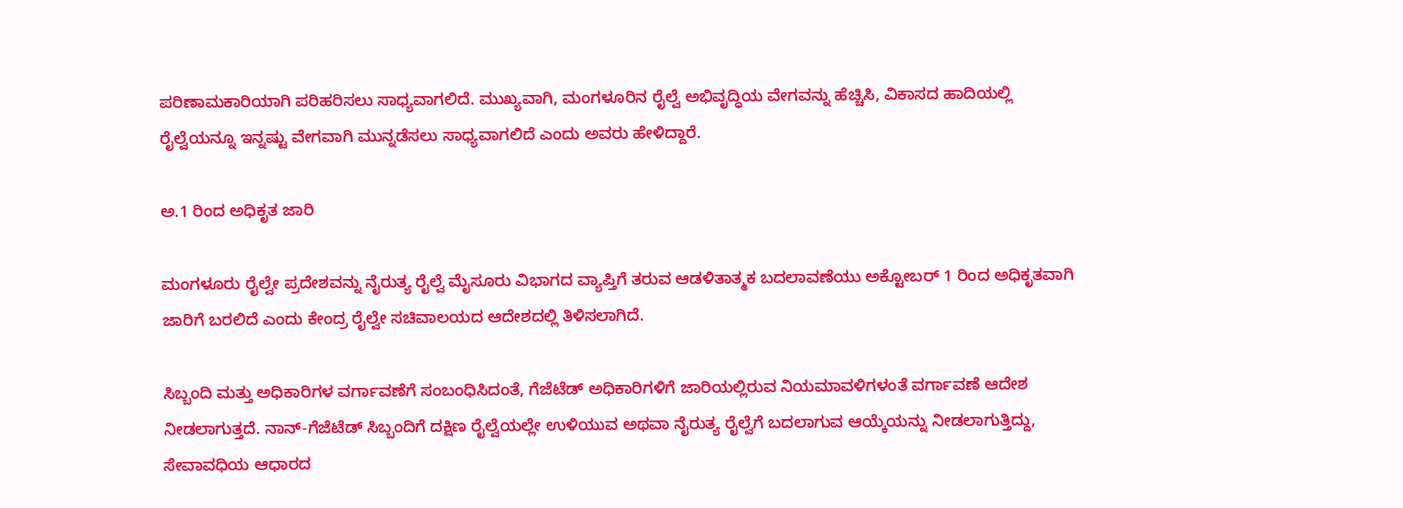ಪರಿಣಾಮಕಾರಿಯಾಗಿ ಪರಿಹರಿಸಲು ಸಾಧ್ಯವಾಗಲಿದೆ. ಮುಖ್ಯವಾಗಿ, ಮಂಗಳೂರಿನ ರೈಲ್ವೆ ಅಭಿವೃದ್ಧಿಯ ವೇಗವನ್ನು ಹೆಚ್ಚಿಸಿ, ವಿಕಾಸದ ಹಾದಿಯಲ್ಲಿ ರೈಲ್ವೆಯನ್ನೂ ಇನ್ನಷ್ಟು ವೇಗವಾಗಿ ಮುನ್ನಡೆಸಲು ಸಾಧ್ಯವಾಗಲಿದೆ ಎಂದು ಅವರು ಹೇಳಿದ್ದಾರೆ.

ಅ.1 ರಿಂದ ಅಧಿಕೃತ ಜಾರಿ

ಮಂಗಳೂರು ರೈಲ್ವೇ ಪ್ರದೇಶವನ್ನು ನೈರುತ್ಯ ರೈಲ್ವೆ ಮೈಸೂರು ವಿಭಾಗದ ವ್ಯಾಪ್ತಿಗೆ ತರುವ ಆಡಳಿತಾತ್ಮಕ ಬದಲಾವಣೆಯು ಅಕ್ಟೋಬರ್ 1 ರಿಂದ ಅಧಿಕೃತವಾಗಿ ಜಾರಿಗೆ ಬರಲಿದೆ ಎಂದು ಕೇಂದ್ರ ರೈಲ್ವೇ ಸಚಿವಾಲಯದ ಆದೇಶದಲ್ಲಿ ತಿಳಿಸಲಾಗಿದೆ.

ಸಿಬ್ಬಂದಿ ಮತ್ತು ಅಧಿಕಾರಿಗಳ ವರ್ಗಾವಣೆಗೆ ಸಂಬಂಧಿಸಿದಂತೆ, ಗೆಜೆಟೆಡ್ ಅಧಿಕಾರಿಗಳಿಗೆ ಜಾರಿಯಲ್ಲಿರುವ ನಿಯಮಾವಳಿಗಳಂತೆ ವರ್ಗಾವಣೆ ಆದೇಶ ನೀಡಲಾಗುತ್ತದೆ. ನಾನ್-ಗೆಜೆಟೆಡ್ ಸಿಬ್ಬಂದಿಗೆ ದಕ್ಷಿಣ ರೈಲ್ವೆಯಲ್ಲೇ ಉಳಿಯುವ ಅಥವಾ ನೈರುತ್ಯ ರೈಲ್ವೆಗೆ ಬದಲಾಗುವ ಆಯ್ಕೆಯನ್ನು ನೀಡಲಾಗುತ್ತಿದ್ದು, ಸೇವಾವಧಿಯ ಆಧಾರದ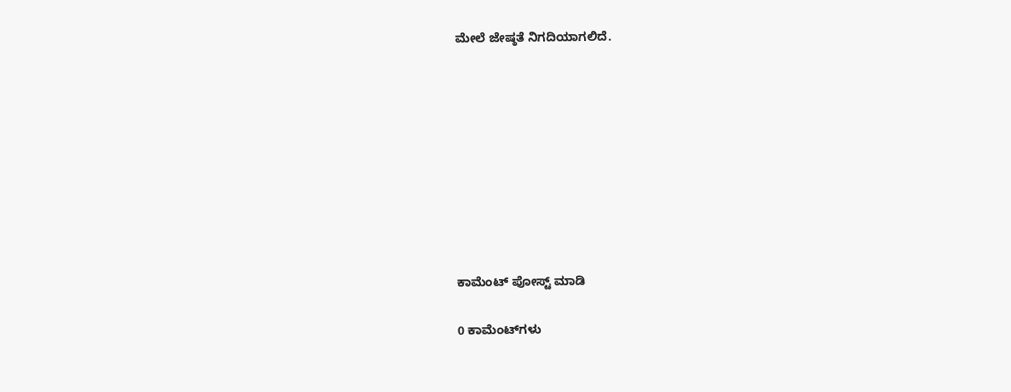ಮೇಲೆ ಜೇಷ್ಠತೆ ನಿಗದಿಯಾಗಲಿದೆ.









ಕಾಮೆಂಟ್‌‌ ಪೋಸ್ಟ್‌ ಮಾಡಿ

0 ಕಾಮೆಂಟ್‌ಗಳು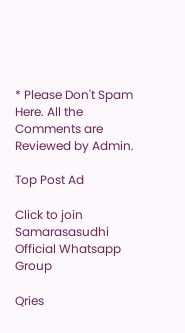* Please Don't Spam Here. All the Comments are Reviewed by Admin.

Top Post Ad

Click to join Samarasasudhi Official Whatsapp Group

Qries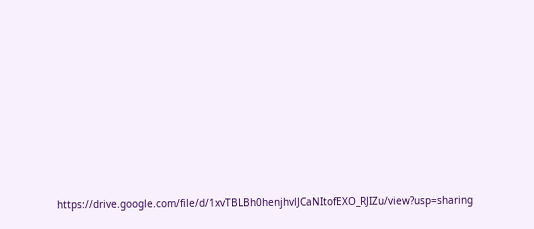https://drive.google.com/file/d/1xvTBLBh0henjhvlJCaNItofEXO_RJIZu/view?usp=sharing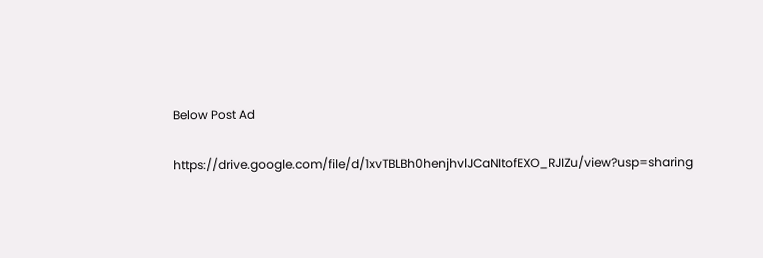Below Post Ad

https://drive.google.com/file/d/1xvTBLBh0henjhvlJCaNItofEXO_RJIZu/view?usp=sharing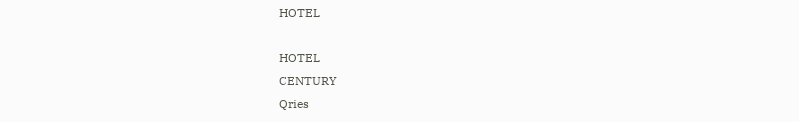HOTEL

HOTEL
CENTURY
Qries